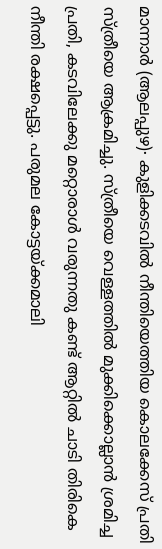മാന്നാർ (ആലപ്പുഴ)∙ കുളിക്കടവിൽ നീന്തിയെത്തിയ കൊലക്കേസ് പ്രതി സ്ത്രീയെ ആക്രമിച്ചു. സ്ത്രീയെ വെള്ളത്തിൽ മുക്കിക്കൊല്ലാൻ ശ്രമിച്ച പ്രതി, കടവിലേക്കു മറ്റൊരാൾ വരുന്നതു കണ്ട് ആറ്റിൽ ചാടി തിരികെ നീന്തി രക്ഷപ്പെട്ടു. പരുമല കോട്ടയ്ക്കമാലി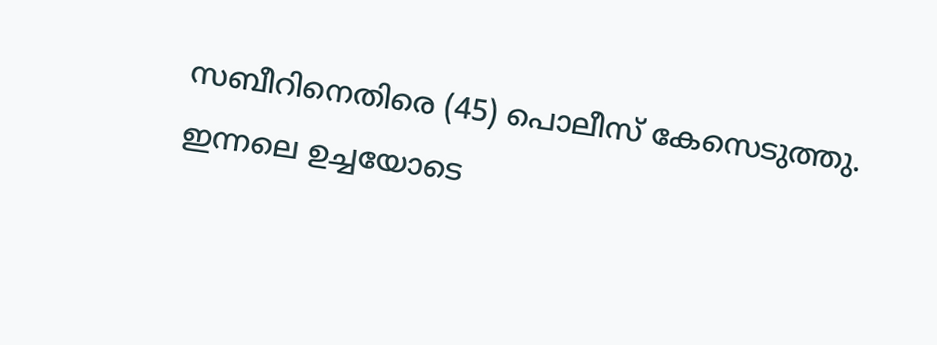സബീറിനെതിരെ (45) പൊലീസ് കേസെടുത്തു.
ഇന്നലെ ഉച്ചയോടെ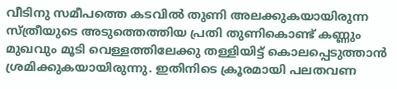വീടിനു സമീപത്തെ കടവിൽ തുണി അലക്കുകയായിരുന്ന സ്ത്രീയുടെ അടുത്തെത്തിയ പ്രതി തുണികൊണ്ട് കണ്ണും മുഖവും മൂടി വെള്ളത്തിലേക്കു തള്ളിയിട്ട് കൊലപ്പെടുത്താൻ ശ്രമിക്കുകയായിരുന്നു. ഇതിനിടെ ക്രൂരമായി പലതവണ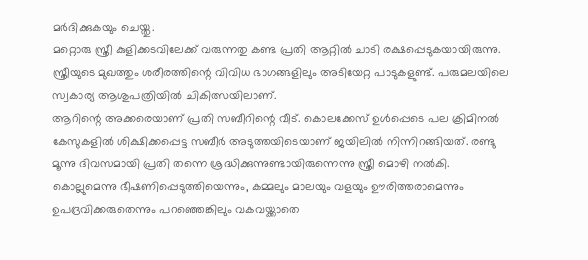മർദിക്കുകയും ചെയ്തു.
മറ്റൊരു സ്ത്രീ കുളിക്കടവിലേക്ക് വരുന്നതു കണ്ട പ്രതി ആറ്റിൽ ചാടി രക്ഷപ്പെടുകയായിരുന്നു. സ്ത്രീയുടെ മുഖത്തും ശരീരത്തിന്റെ വിവിധ ഭാഗങ്ങളിലും അടിയേറ്റ പാടുകളുണ്ട്. പരുമലയിലെ സ്വകാര്യ ആശുപത്രിയിൽ ചികിത്സയിലാണ്.
ആറിന്റെ അക്കരെയാണ് പ്രതി സബീറിന്റെ വീട്. കൊലക്കേസ് ഉൾപ്പെടെ പല ക്രിമിനൽ കേസുകളിൽ ശിക്ഷിക്കപ്പെട്ട സബീർ അടുത്തയിടെയാണ് ജയിലിൽ നിന്നിറങ്ങിയത്. രണ്ടു മൂന്നു ദിവസമായി പ്രതി തന്നെ ശ്രദ്ധിക്കുന്നുണ്ടായിരുന്നെന്നു സ്ത്രീ മൊഴി നൽകി. കൊല്ലുമെന്നു ഭീഷണിപ്പെടുത്തിയെന്നും, കമ്മലും മാലയും വളയും ഊരിത്തരാമെന്നും ഉപദ്രവിക്കരുതെന്നും പറഞ്ഞെങ്കിലും വകവയ്ക്കാതെ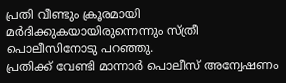പ്രതി വീണ്ടും ക്രൂരമായി മർദിക്കുകയായിരുന്നെന്നും സ്ത്രീ പൊലീസിനോടു പറഞ്ഞു.
പ്രതിക്ക് വേണ്ടി മാന്നാർ പൊലീസ് അന്വേഷണം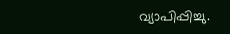വ്യാപിപ്പിച്ചു.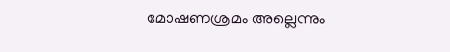മോഷണശ്രമം അല്ലെന്നും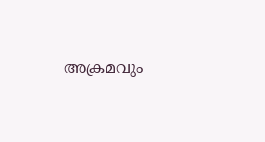അക്രമവും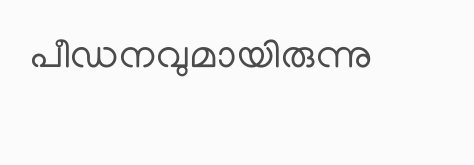പീഡനവുമായിരുന്നു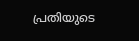പ്രതിയുടെ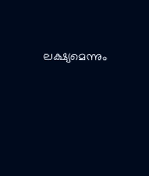ലക്ഷ്യമെന്നും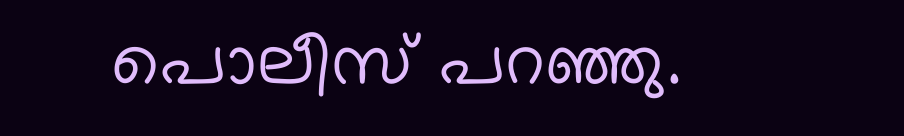പൊലീസ് പറഞ്ഞു.